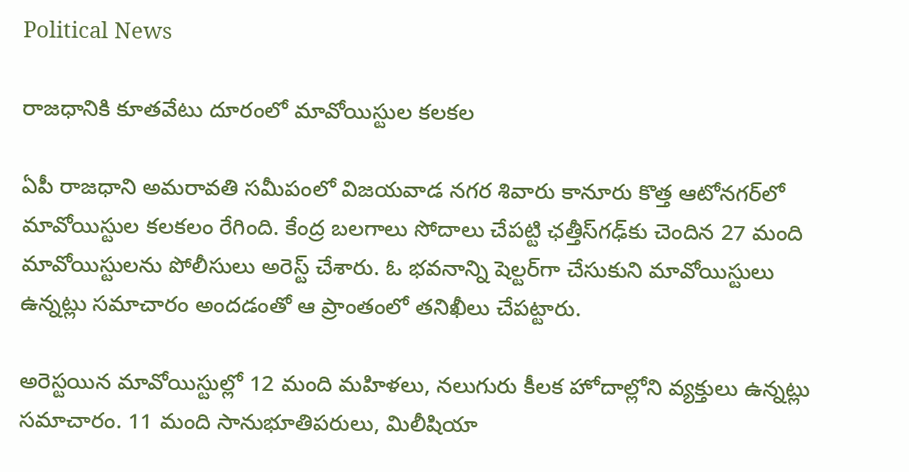Political News

రాజధానికి కూతవేటు దూరంలో మావోయిస్టుల కలకల

ఏపీ రాజధాని అమరావతి సమీపంలో విజయవాడ నగర శివారు కానూరు కొత్త ఆటోనగర్‌లో మావోయిస్టుల కలకలం రేగింది. కేంద్ర బలగాలు సోదాలు చేపట్టి ఛత్తీస్‌గఢ్‌కు చెందిన 27 మంది మావోయిస్టులను పోలీసులు అరెస్ట్‌ చేశారు. ఓ భవనాన్ని షెల్టర్‌గా చేసుకుని మావోయిస్టులు ఉన్నట్లు సమాచారం అందడంతో ఆ ప్రాంతంలో తనిఖీలు చేపట్టారు.

అరెస్టయిన మావోయిస్టుల్లో 12 మంది మహిళలు, నలుగురు కీలక హోదాల్లోని వ్యక్తులు ఉన్నట్లు సమాచారం. 11 మంది సానుభూతిపరులు, మిలీషియా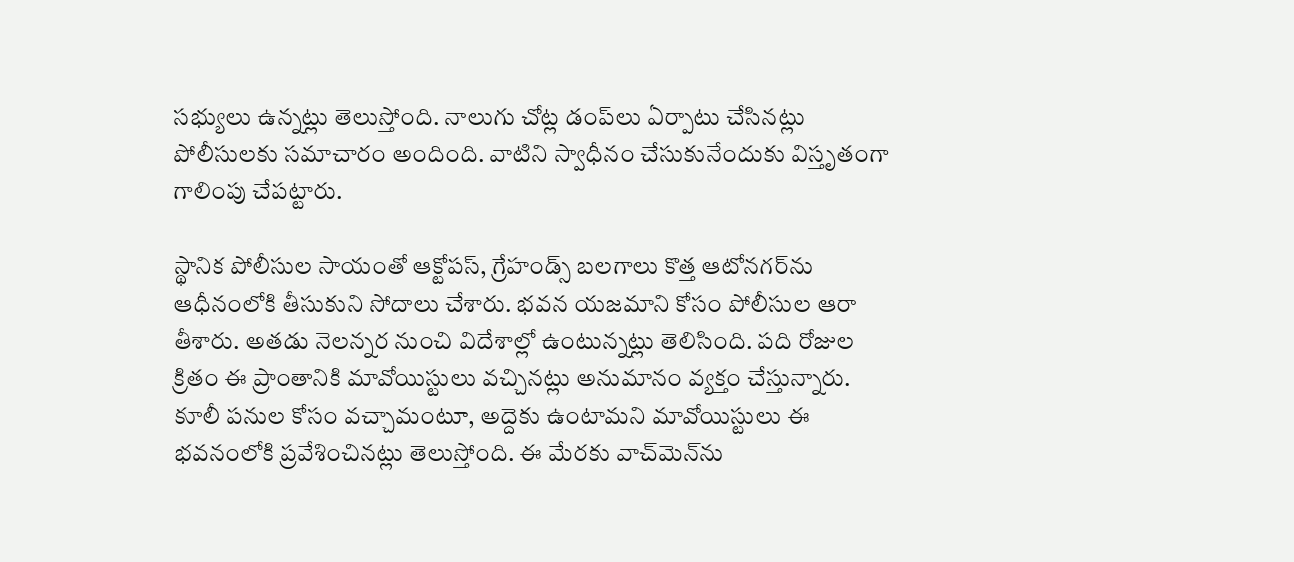సభ్యులు ఉన్నట్లు తెలుస్తోంది. నాలుగు చోట్ల డంప్‌లు ఏర్పాటు చేసినట్లు పోలీసులకు సమాచారం అందింది. వాటిని స్వాధీనం చేసుకునేందుకు విస్తృతంగా గాలింపు చేపట్టారు.

స్థానిక పోలీసుల సాయంతో ఆక్టోపస్‌, గ్రేహండ్స్‌ బలగాలు కొత్త ఆటోనగర్‌ను ఆధీనంలోకి తీసుకుని సోదాలు చేశారు. భవన యజమాని కోసం పోలీసుల ఆరా తీశారు. అతడు నెలన్నర నుంచి విదేశాల్లో ఉంటున్నట్లు తెలిసింది. పది రోజుల క్రితం ఈ ప్రాంతానికి మావోయిస్టులు వచ్చినట్లు అనుమానం వ్యక్తం చేస్తున్నారు. కూలీ పనుల కోసం వచ్చామంటూ, అద్దెకు ఉంటామని మావోయిస్టులు ఈ భవనంలోకి ప్రవేశించినట్లు తెలుస్తోంది. ఈ మేరకు వాచ్‌మెన్‌ను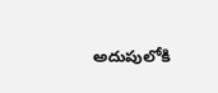అదుపులోకి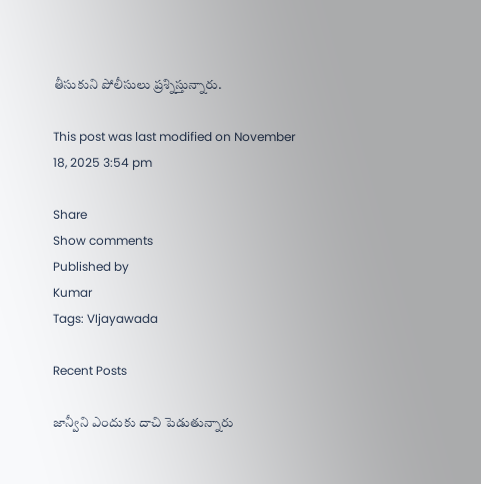తీసుకుని పోలీసులు ప్రశ్నిస్తున్నారు.

This post was last modified on November 18, 2025 3:54 pm

Share
Show comments
Published by
Kumar
Tags: VIjayawada

Recent Posts

జాన్వీని ఎందుకు దాచి పెడుతున్నారు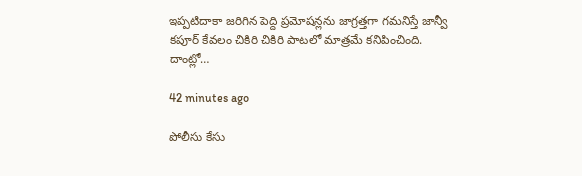ఇప్పటిదాకా జరిగిన పెద్ది ప్రమోషన్లను జాగ్రత్తగా గమనిస్తే జాన్వీ కపూర్ కేవలం చికిరి చికిరి పాటలో మాత్రమే కనిపించింది. దాంట్లో…

42 minutes ago

పోలీసు కేసు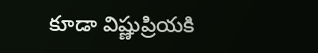కూడా విష్ణుప్రియకి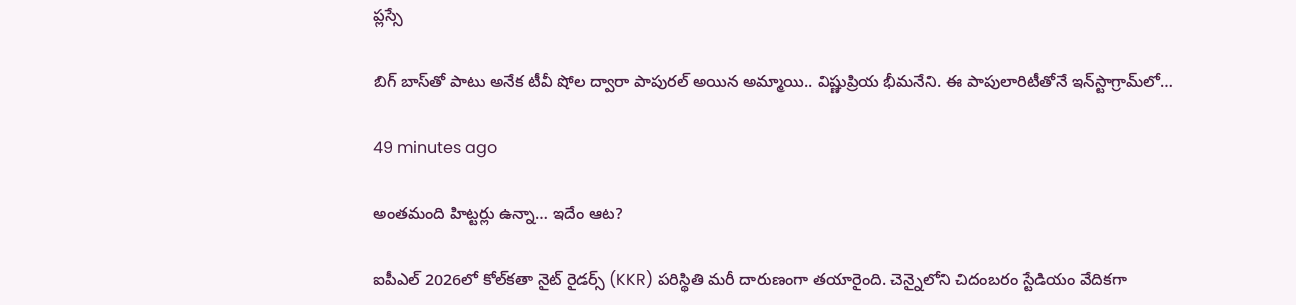ప్లస్సే

బిగ్ బాస్‌తో పాటు అనేక టీవీ షోల ద్వారా పాపుర‌ల్ అయిన అమ్మాయి.. విష్ణుప్రియ భీమ‌నేని. ఈ పాపులారిటీతోనే ఇన్‌స్టాగ్రామ్‌లో…

49 minutes ago

అంతమంది హిట్టర్లు ఉన్నా… ఇదేం ఆట?

ఐపీఎల్ 2026లో కోల్‌కతా నైట్ రైడర్స్ (KKR) పరిస్థితి మరీ దారుణంగా తయారైంది. చెన్నైలోని చిదంబరం స్టేడియం వేదికగా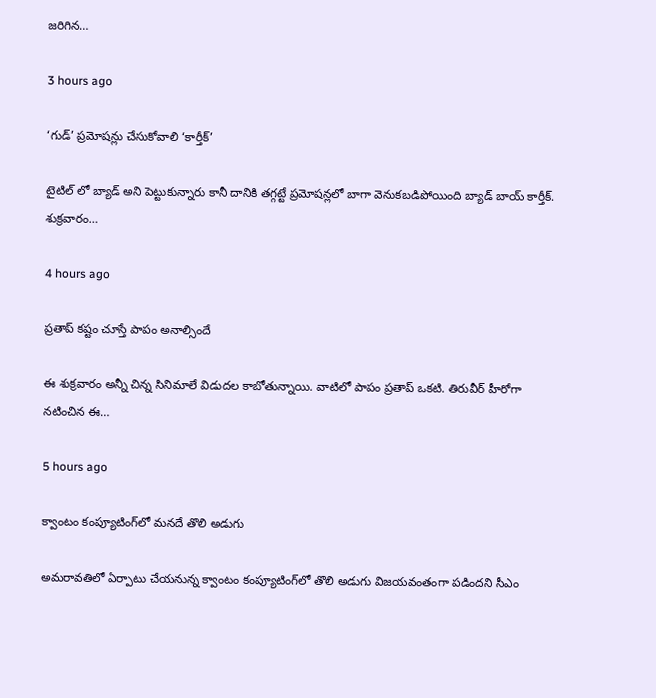జరిగిన…

3 hours ago

‘గుడ్’ ప్రమోషన్లు చేసుకోవాలి ‘కార్తీక్’

టైటిల్ లో బ్యాడ్ అని పెట్టుకున్నారు కానీ దానికి తగ్గట్టే ప్రమోషన్లలో బాగా వెనుకబడిపోయింది బ్యాడ్ బాయ్ కార్తీక్. శుక్రవారం…

4 hours ago

ప్రతాప్ కష్టం చూస్తే పాపం అనాల్సిందే

ఈ శుక్రవారం అన్నీ చిన్న సినిమాలే విడుదల కాబోతున్నాయి. వాటిలో పాపం ప్రతాప్ ఒకటి. తిరువీర్ హీరోగా నటించిన ఈ…

5 hours ago

క్వాంటం కంప్యూటింగ్‌లో మనదే తొలి అడుగు

అమ‌రావ‌తిలో ఏర్పాటు చేయ‌నున్న క్వాంటం కంప్యూటింగ్‌లో తొలి అడుగు విజ‌య‌వంతంగా ప‌డింద‌ని సీఎం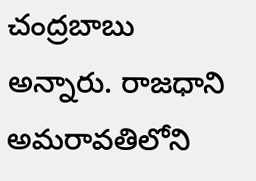చంద్ర‌బాబు అన్నారు. రాజ‌ధాని అమరావతిలోని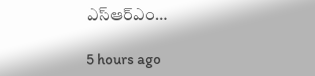ఎస్‌ఆర్‌ఎం…

5 hours ago